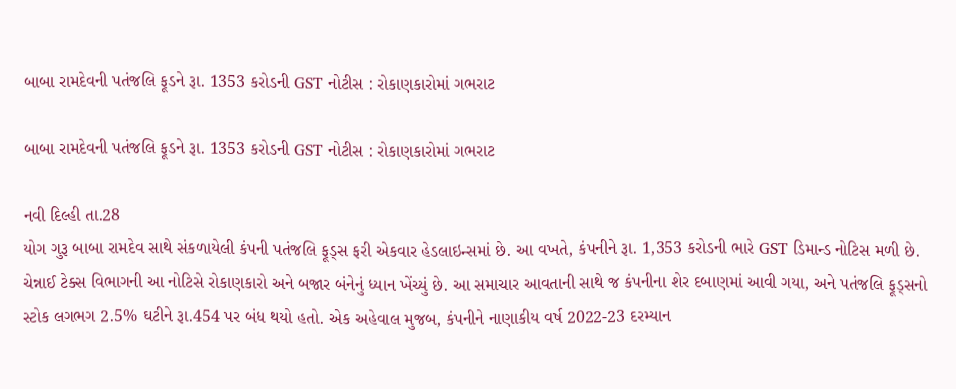બાબા રામદેવની પતંજલિ ફૂડને રૂા. 1353 કરોડની GST નોટીસ : રોકાણકારોમાં ગભરાટ

બાબા રામદેવની પતંજલિ ફૂડને રૂા. 1353 કરોડની GST નોટીસ : રોકાણકારોમાં ગભરાટ

નવી દિલ્હી તા.28
યોગ ગુરૂ બાબા રામદેવ સાથે સંકળાયેલી કંપની પતંજલિ ફૂડ્સ ફરી એકવાર હેડલાઇન્સમાં છે. આ વખતે, કંપનીને રૂા. 1,353 કરોડની ભારે GST ડિમાન્ડ નોટિસ મળી છે. ચેન્નાઈ ટેક્સ વિભાગની આ નોટિસે રોકાણકારો અને બજાર બંનેનું ધ્યાન ખેંચ્યું છે. આ સમાચાર આવતાની સાથે જ કંપનીના શેર દબાણમાં આવી ગયા, અને પતંજલિ ફૂડ્સનો સ્ટોક લગભગ 2.5% ઘટીને રૂા.454 પર બંધ થયો હતો. એક અહેવાલ મુજબ, કંપનીને નાણાકીય વર્ષ 2022-23 દરમ્યાન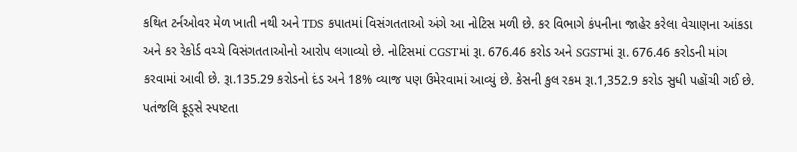કથિત ટર્નઓવર મેળ ખાતી નથી અને TDS કપાતમાં વિસંગતતાઓ અંગે આ નોટિસ મળી છે. કર વિભાગે કંપનીના જાહેર કરેલા વેચાણના આંકડા અને કર રેકોર્ડ વચ્ચે વિસંગતતાઓનો આરોપ લગાવ્યો છે. નોટિસમાં CGSTમાં રૂા. 676.46 કરોડ અને SGSTમાં રૂા. 676.46 કરોડની માંગ કરવામાં આવી છે. રૂા.135.29 કરોડનો દંડ અને 18% વ્યાજ પણ ઉમેરવામાં આવ્યું છે. કેસની કુલ રકમ રૂા.1,352.9 કરોડ સુધી પહોંચી ગઈ છે. પતંજલિ ફૂડ્સે સ્પષ્ટતા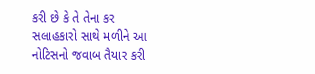કરી છે કે તે તેના કર સલાહકારો સાથે મળીને આ નોટિસનો જવાબ તૈયાર કરી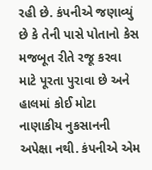રહી છે. કંપનીએ જણાવ્યું છે કે તેની પાસે પોતાનો કેસ મજબૂત રીતે રજૂ કરવા માટે પૂરતા પુરાવા છે અને હાલમાં કોઈ મોટા નાણાકીય નુકસાનની અપેક્ષા નથી. કંપનીએ એમ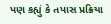પણ કહ્યું કે તપાસ પ્રક્રિયા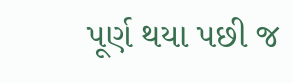પૂર્ણ થયા પછી જ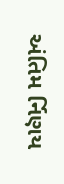અંતિમ ર્નિણય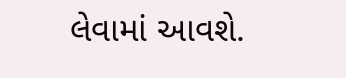લેવામાં આવશે.